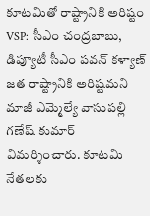కూటమితో రాష్ట్రానికి అరిష్టం
VSP: సీఎం చంద్రబాబు, డిప్యూటీ సీఎం పవన్ కళ్యాణ్ జత రాష్ట్రానికి అరిష్టమని మాజీ ఎమ్మెల్యే వాసుపల్లి గణేష్ కుమార్ విమర్శించారు. కూటమి నేతలకు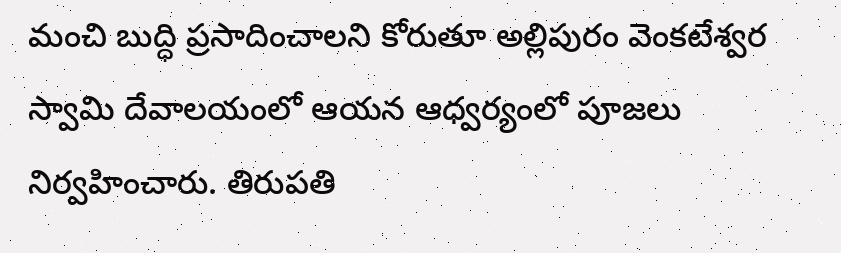మంచి బుద్ధి ప్రసాదించాలని కోరుతూ అల్లిపురం వెంకటేశ్వర స్వామి దేవాలయంలో ఆయన ఆధ్వర్యంలో పూజలు నిర్వహించారు. తిరుపతి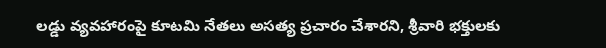లడ్డు వ్యవహారంపై కూటమి నేతలు అసత్య ప్రచారం చేశారని, శ్రీవారి భక్తులకు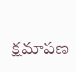క్షమాపణ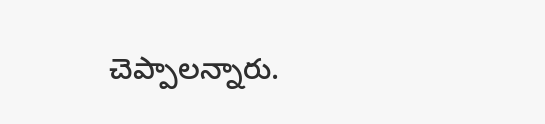చెప్పాలన్నారు.